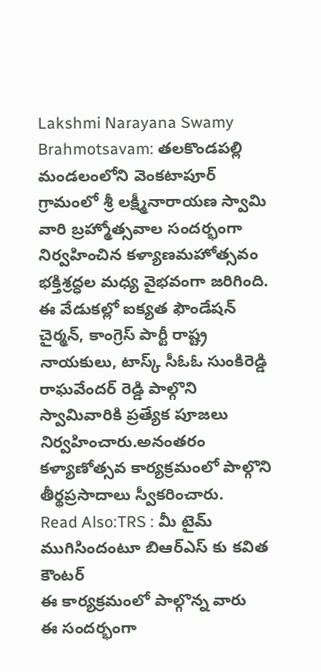Lakshmi Narayana Swamy Brahmotsavam: తలకొండపల్లి మండలంలోని వెంకటాపూర్ గ్రామంలో శ్రీ లక్ష్మీనారాయణ స్వామి వారి బ్రహ్మోత్సవాల సందర్భంగా నిర్వహించిన కళ్యాణమహోత్సవం భక్తిశ్రద్ధల మధ్య వైభవంగా జరిగింది.
ఈ వేడుకల్లో ఐక్యత ఫౌండేషన్ చైర్మన్, కాంగ్రెస్ పార్టీ రాష్ట్ర నాయకులు, టాస్క్ సీఓఓ సుంకిరెడ్డి రాఘవేందర్ రెడ్డి పాల్గొని స్వామివారికి ప్రత్యేక పూజలు నిర్వహించారు.అనంతరం కళ్యాణోత్సవ కార్యక్రమంలో పాల్గొని తీర్థప్రసాదాలు స్వీకరించారు.
Read Also:TRS : మీ టైమ్ ముగిసిందంటూ బిఆర్ఎస్ కు కవిత కౌంటర్
ఈ కార్యక్రమంలో పాల్గొన్న వారు
ఈ సందర్భంగా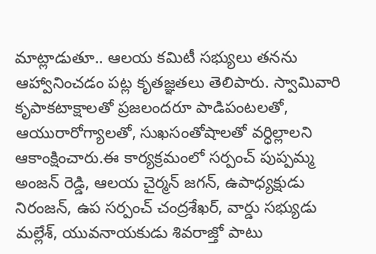మాట్లాడుతూ.. ఆలయ కమిటీ సభ్యులు తనను ఆహ్వానించడం పట్ల కృతజ్ఞతలు తెలిపారు. స్వామివారి కృపాకటాక్షాలతో ప్రజలందరూ పాడిపంటలతో, ఆయురారోగ్యాలతో, సుఖసంతోషాలతో వర్ధిల్లాలని ఆకాంక్షించారు.ఈ కార్యక్రమంలో సర్పంచ్ పుప్పమ్మ అంజన్ రెడ్డి, ఆలయ చైర్మన్ జగన్, ఉపాధ్యక్షుడు నిరంజన్, ఉప సర్పంచ్ చంద్రశేఖర్, వార్డు సభ్యుడు మల్లేశ్, యువనాయకుడు శివరాజ్తో పాటు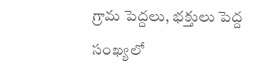గ్రామ పెద్దలు, భక్తులు పెద్ద సంఖ్యలో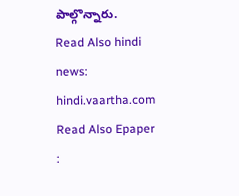పాల్గొన్నారు.
Read Also hindi news: hindi.vaartha.com
Read Also Epaper :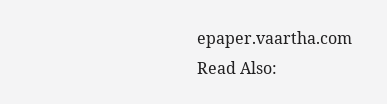epaper.vaartha.com
Read Also: